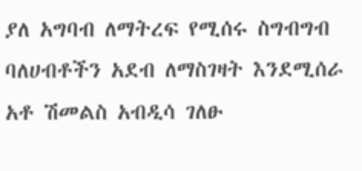ያለ አግባብ ለማትረፍ የሚሰሩ ስግብግብ ባለሀብቶችን አደብ ለማስገዛት እንደሚሰራ አቶ ሽመልስ አብዲሳ ገለፁ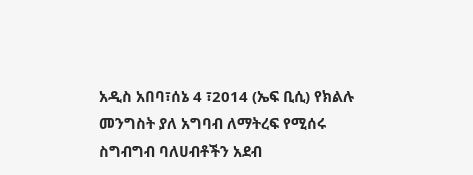አዲስ አበባ፣ሰኔ 4 ፣2014 (ኤፍ ቢሲ) የክልሉ መንግስት ያለ አግባብ ለማትረፍ የሚሰሩ ስግብግብ ባለሀብቶችን አደብ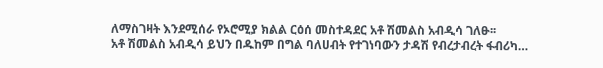ለማስገዛት እንደሚሰራ የኦሮሚያ ክልል ርዕሰ መስተዳደር አቶ ሽመልስ አብዲሳ ገለፁ፡፡
አቶ ሽመልስ አብዲሳ ይህን በዱከም በግል ባለሀብት የተገነባውን ታዳሽ የብረታብረት ፋብሪካ…